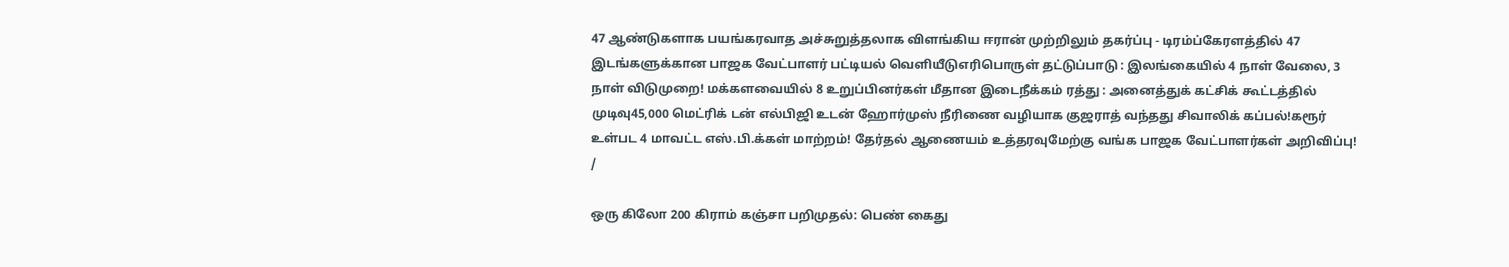47 ஆண்டுகளாக பயங்கரவாத அச்சுறுத்தலாக விளங்கிய ஈரான் முற்றிலும் தகர்ப்பு - டிரம்ப்கேரளத்தில் 47 இடங்களுக்கான பாஜக வேட்பாளர் பட்டியல் வெளியீடுஎரிபொருள் தட்டுப்பாடு : இலங்கையில் 4 நாள் வேலை, 3 நாள் விடுமுறை! மக்களவையில் 8 உறுப்பினர்கள் மீதான இடைநீக்கம் ரத்து : அனைத்துக் கட்சிக் கூட்டத்தில் முடிவு45,000 மெட்ரிக் டன் எல்பிஜி உடன் ஹோர்முஸ் நீரிணை வழியாக குஜராத் வந்தது சிவாலிக் கப்பல்!கரூர் உள்பட 4 மாவட்ட எஸ்.பி.க்கள் மாற்றம்! தேர்தல் ஆணையம் உத்தரவுமேற்கு வங்க பாஜக வேட்பாளர்கள் அறிவிப்பு!
/

ஒரு கிலோ 200 கிராம் கஞ்சா பறிமுதல்: பெண் கைது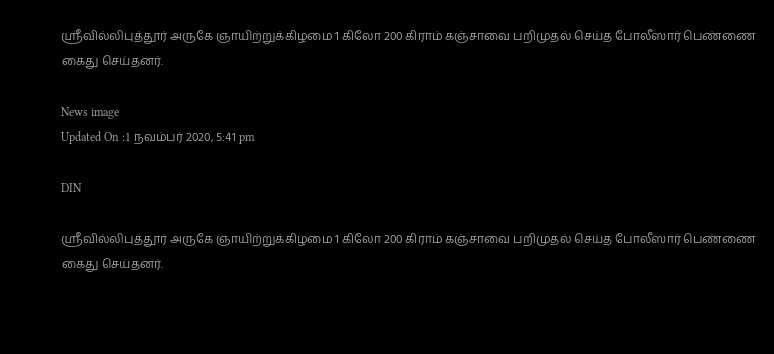ஸ்ரீவில்லிபுத்தூர் அருகே ஞாயிற்றுக்கிழமை 1 கிலோ 200 கிராம் கஞ்சாவை பறிமுதல் செய்த போலீஸார் பெண்ணை கைது செய்தனர்.

News image
Updated On :1 நவம்பர் 2020, 5:41 pm

DIN

ஸ்ரீவில்லிபுத்தூர் அருகே ஞாயிற்றுக்கிழமை 1 கிலோ 200 கிராம் கஞ்சாவை பறிமுதல் செய்த போலீஸார் பெண்ணை கைது செய்தனர்.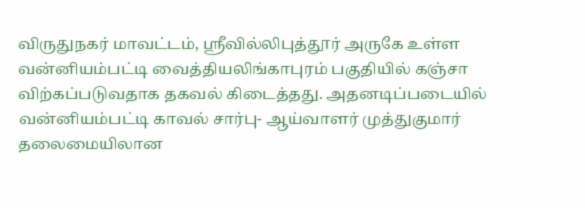விருதுநகர் மாவட்டம், ஸ்ரீவில்லிபுத்தூர் அருகே உள்ள வன்னியம்பட்டி வைத்தியலிங்காபுரம் பகுதியில் கஞ்சா விற்கப்படுவதாக தகவல் கிடைத்தது. அதனடிப்படையில் வன்னியம்பட்டி காவல் சார்பு- ஆய்வாளர் முத்துகுமார் தலைமையிலான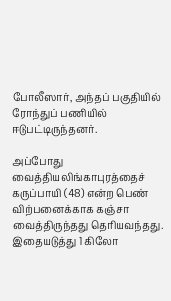போலீஸார், அந்தப் பகுதியில் ரோந்துப் பணியில் ஈடுபட்டிருந்தனர்.

அப்போது வைத்தியலிங்காபுரத்தைச் கருப்பாயி (48) என்ற பெண் விற்பனைக்காக கஞ்சா வைத்திருந்தது தெரியவந்தது. இதையடுத்து 1 கிலோ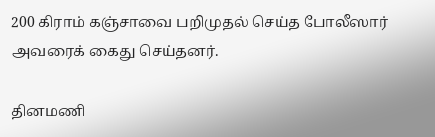200 கிராம் கஞ்சாவை பறிமுதல் செய்த போலீஸார் அவரைக் கைது செய்தனர்.

தினமணி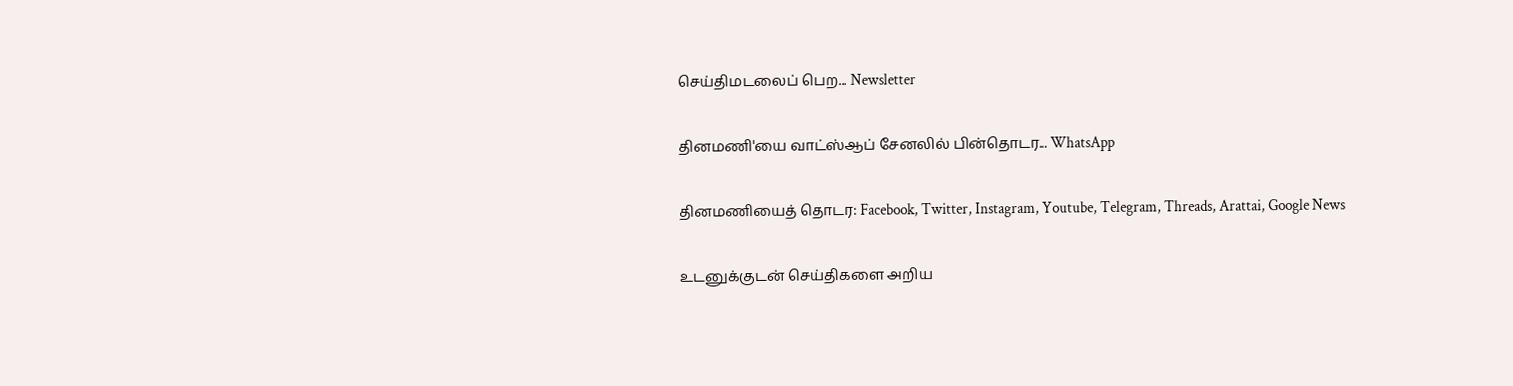செய்திமடலைப் பெற... Newsletter

தினமணி'யை வாட்ஸ்ஆப் சேனலில் பின்தொடர... WhatsApp

தினமணியைத் தொடர: Facebook, Twitter, Instagram, Youtube, Telegram, Threads, Arattai, Google News

உடனுக்குடன் செய்திகளை அறிய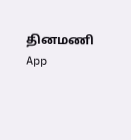தினமணி App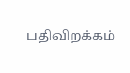பதிவிறக்கம்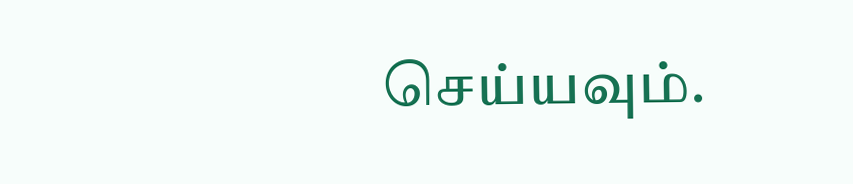செய்யவும்.